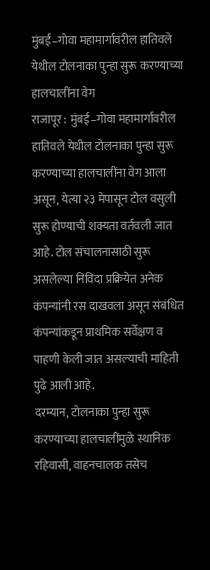मुंबई–गोवा महामार्गावरील हातिवले येथील टोलनाका पुन्हा सुरू करण्याच्या हालचालींना वेग
राजापूर : मुंबई–गोवा महामार्गावरील हातिवले येथील टोलनाका पुन्हा सुरू करण्याच्या हालचालींना वेग आला असून, येत्या २३ मेपासून टोल वसुली सुरू होण्याची शक्यता वर्तवली जात आहे. टोल संचालनासाठी सुरू असलेल्या निविदा प्रक्रियेत अनेक कंपन्यांनी रस दाखवला असून संबंधित कंपन्यांकडून प्राथमिक सर्वेक्षण व पाहणी केली जात असल्याची माहिती पुढे आली आहे.
दरम्यान, टोलनाका पुन्हा सुरू करण्याच्या हालचालींमुळे स्थानिक रहिवासी, वाहनचालक तसेच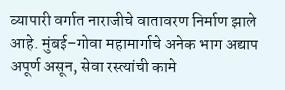व्यापारी वर्गात नाराजीचे वातावरण निर्माण झाले आहे. मुंबई–गोवा महामार्गाचे अनेक भाग अद्याप अपूर्ण असून, सेवा रस्त्यांची कामे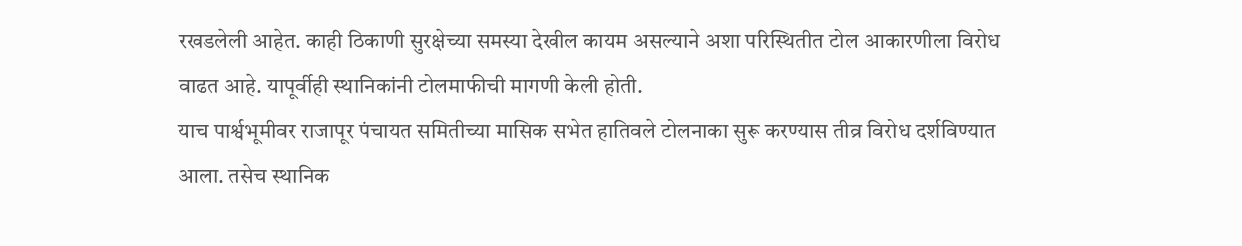रखडलेली आहेत. काही ठिकाणी सुरक्षेच्या समस्या देखील कायम असल्याने अशा परिस्थितीत टोल आकारणीला विरोध वाढत आहे. यापूर्वीही स्थानिकांनी टोलमाफीची मागणी केली होती.
याच पार्श्वभूमीवर राजापूर पंचायत समितीच्या मासिक सभेत हातिवले टोलनाका सुरू करण्यास तीव्र विरोध दर्शविण्यात आला. तसेच स्थानिक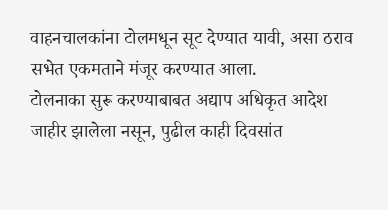वाहनचालकांना टोलमधून सूट देण्यात यावी, असा ठराव सभेत एकमताने मंजूर करण्यात आला.
टोलनाका सुरू करण्याबाबत अद्याप अधिकृत आदेश जाहीर झालेला नसून, पुढील काही दिवसांत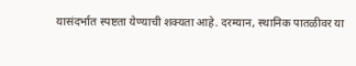यासंदर्भात स्पष्टता येण्याची शक्यता आहे. दरम्यान, स्थानिक पातळीवर या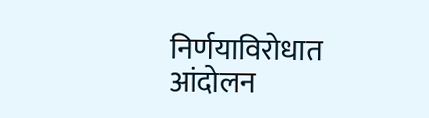निर्णयाविरोधात आंदोलन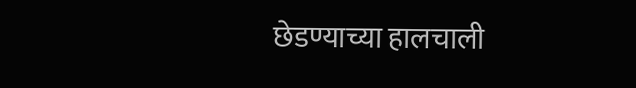छेडण्याच्या हालचाली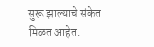सुरू झाल्याचे संकेत मिळत आहेत.